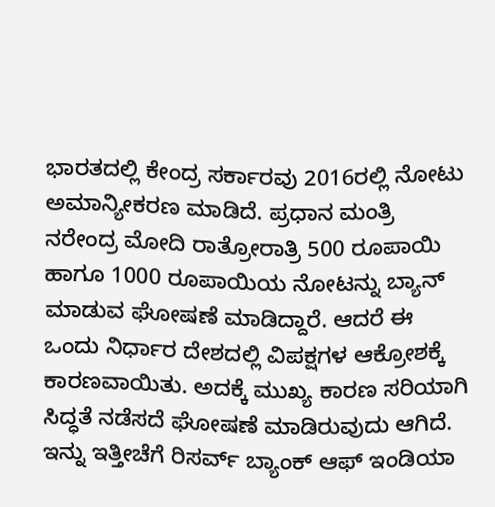ಭಾರತದಲ್ಲಿ ಕೇಂದ್ರ ಸರ್ಕಾರವು 2016ರಲ್ಲಿ ನೋಟು ಅಮಾನ್ಯೀಕರಣ ಮಾಡಿದೆ. ಪ್ರಧಾನ ಮಂತ್ರಿ ನರೇಂದ್ರ ಮೋದಿ ರಾತ್ರೋರಾತ್ರಿ 500 ರೂಪಾಯಿ ಹಾಗೂ 1000 ರೂಪಾಯಿಯ ನೋಟನ್ನು ಬ್ಯಾನ್ ಮಾಡುವ ಘೋಷಣೆ ಮಾಡಿದ್ದಾರೆ. ಆದರೆ ಈ ಒಂದು ನಿರ್ಧಾರ ದೇಶದಲ್ಲಿ ವಿಪಕ್ಷಗಳ ಆಕ್ರೋಶಕ್ಕೆ ಕಾರಣವಾಯಿತು. ಅದಕ್ಕೆ ಮುಖ್ಯ ಕಾರಣ ಸರಿಯಾಗಿ ಸಿದ್ಧತೆ ನಡೆಸದೆ ಘೋಷಣೆ ಮಾಡಿರುವುದು ಆಗಿದೆ.
ಇನ್ನು ಇತ್ತೀಚೆಗೆ ರಿಸರ್ವ್ ಬ್ಯಾಂಕ್ ಆಫ್ ಇಂಡಿಯಾ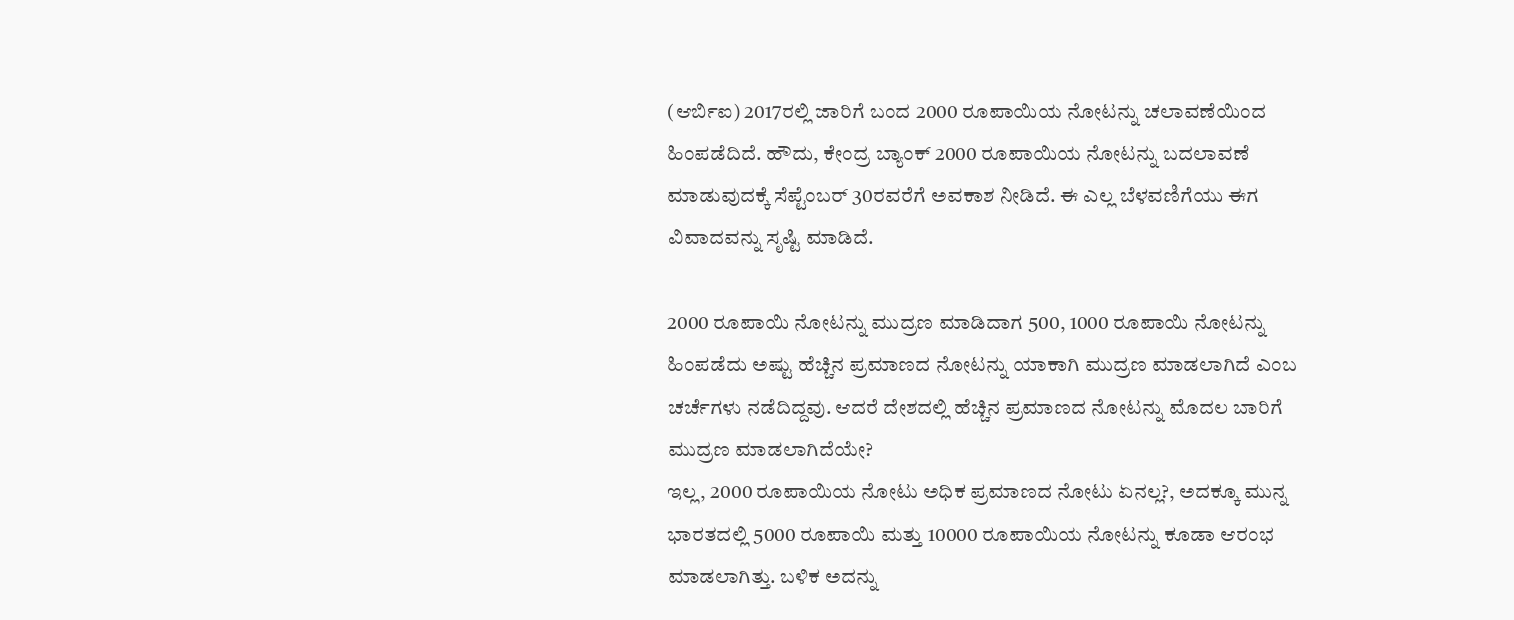(ಆರ್ಬಿಐ) 2017ರಲ್ಲಿ ಜಾರಿಗೆ ಬಂದ 2000 ರೂಪಾಯಿಯ ನೋಟನ್ನು ಚಲಾವಣೆಯಿಂದ ಹಿಂಪಡೆದಿದೆ. ಹೌದು, ಕೇಂದ್ರ ಬ್ಯಾಂಕ್ 2000 ರೂಪಾಯಿಯ ನೋಟನ್ನು ಬದಲಾವಣೆ ಮಾಡುವುದಕ್ಕೆ ಸೆಪ್ಟೆಂಬರ್ 30ರವರೆಗೆ ಅವಕಾಶ ನೀಡಿದೆ. ಈ ಎಲ್ಲ ಬೆಳವಣಿಗೆಯು ಈಗ ವಿವಾದವನ್ನು ಸೃಷ್ಟಿ ಮಾಡಿದೆ.

2000 ರೂಪಾಯಿ ನೋಟನ್ನು ಮುದ್ರಣ ಮಾಡಿದಾಗ 500, 1000 ರೂಪಾಯಿ ನೋಟನ್ನು ಹಿಂಪಡೆದು ಅಷ್ಟು ಹೆಚ್ಚಿನ ಪ್ರಮಾಣದ ನೋಟನ್ನು ಯಾಕಾಗಿ ಮುದ್ರಣ ಮಾಡಲಾಗಿದೆ ಎಂಬ ಚರ್ಚೆಗಳು ನಡೆದಿದ್ದವು. ಆದರೆ ದೇಶದಲ್ಲಿ ಹೆಚ್ಚಿನ ಪ್ರಮಾಣದ ನೋಟನ್ನು ಮೊದಲ ಬಾರಿಗೆ ಮುದ್ರಣ ಮಾಡಲಾಗಿದೆಯೇ?
ಇಲ್ಲ, 2000 ರೂಪಾಯಿಯ ನೋಟು ಅಧಿಕ ಪ್ರಮಾಣದ ನೋಟು ಏನಲ್ಲ?, ಅದಕ್ಕೂ ಮುನ್ನ ಭಾರತದಲ್ಲಿ 5000 ರೂಪಾಯಿ ಮತ್ತು 10000 ರೂಪಾಯಿಯ ನೋಟನ್ನು ಕೂಡಾ ಆರಂಭ ಮಾಡಲಾಗಿತ್ತು. ಬಳಿಕ ಅದನ್ನು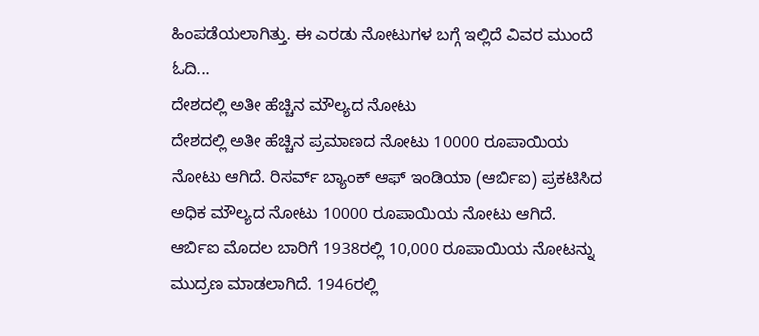ಹಿಂಪಡೆಯಲಾಗಿತ್ತು. ಈ ಎರಡು ನೋಟುಗಳ ಬಗ್ಗೆ ಇಲ್ಲಿದೆ ವಿವರ ಮುಂದೆ ಓದಿ...
ದೇಶದಲ್ಲಿ ಅತೀ ಹೆಚ್ಚಿನ ಮೌಲ್ಯದ ನೋಟು
ದೇಶದಲ್ಲಿ ಅತೀ ಹೆಚ್ಚಿನ ಪ್ರಮಾಣದ ನೋಟು 10000 ರೂಪಾಯಿಯ ನೋಟು ಆಗಿದೆ. ರಿಸರ್ವ್ ಬ್ಯಾಂಕ್ ಆಫ್ ಇಂಡಿಯಾ (ಆರ್ಬಿಐ) ಪ್ರಕಟಿಸಿದ ಅಧಿಕ ಮೌಲ್ಯದ ನೋಟು 10000 ರೂಪಾಯಿಯ ನೋಟು ಆಗಿದೆ. ಆರ್ಬಿಐ ಮೊದಲ ಬಾರಿಗೆ 1938ರಲ್ಲಿ 10,000 ರೂಪಾಯಿಯ ನೋಟನ್ನು ಮುದ್ರಣ ಮಾಡಲಾಗಿದೆ. 1946ರಲ್ಲಿ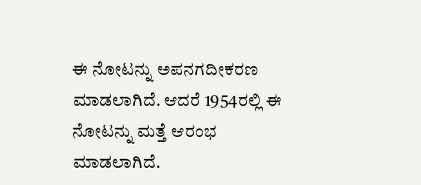ಈ ನೋಟನ್ನು ಅಪನಗದೀಕರಣ ಮಾಡಲಾಗಿದೆ. ಆದರೆ 1954ರಲ್ಲಿ ಈ ನೋಟನ್ನು ಮತ್ತೆ ಆರಂಭ ಮಾಡಲಾಗಿದೆ.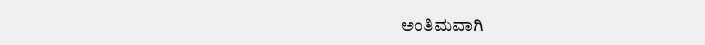ಅಂತಿಮವಾಗಿ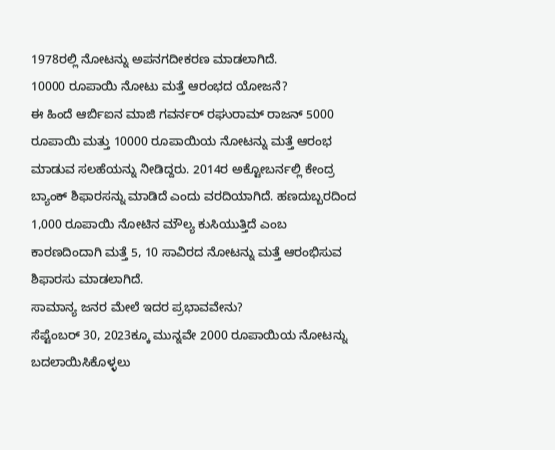1978ರಲ್ಲಿ ನೋಟನ್ನು ಅಪನಗದೀಕರಣ ಮಾಡಲಾಗಿದೆ.
10000 ರೂಪಾಯಿ ನೋಟು ಮತ್ತೆ ಆರಂಭದ ಯೋಜನೆ?
ಈ ಹಿಂದೆ ಆರ್ಬಿಐನ ಮಾಜಿ ಗವರ್ನರ್ ರಘುರಾಮ್ ರಾಜನ್ 5000 ರೂಪಾಯಿ ಮತ್ತು 10000 ರೂಪಾಯಿಯ ನೋಟನ್ನು ಮತ್ತೆ ಆರಂಭ ಮಾಡುವ ಸಲಹೆಯನ್ನು ನೀಡಿದ್ದರು. 2014ರ ಅಕ್ಟೋಬರ್ನಲ್ಲಿ ಕೇಂದ್ರ ಬ್ಯಾಂಕ್ ಶಿಫಾರಸನ್ನು ಮಾಡಿದೆ ಎಂದು ವರದಿಯಾಗಿದೆ. ಹಣದುಬ್ಬರದಿಂದ 1,000 ರೂಪಾಯಿ ನೋಟಿನ ಮೌಲ್ಯ ಕುಸಿಯುತ್ತಿದೆ ಎಂಬ ಕಾರಣದಿಂದಾಗಿ ಮತ್ತೆ 5, 10 ಸಾವಿರದ ನೋಟನ್ನು ಮತ್ತೆ ಆರಂಭಿಸುವ ಶಿಫಾರಸು ಮಾಡಲಾಗಿದೆ.
ಸಾಮಾನ್ಯ ಜನರ ಮೇಲೆ ಇದರ ಪ್ರಭಾವವೇನು?
ಸೆಪ್ಟೆಂಬರ್ 30, 2023ಕ್ಕೂ ಮುನ್ನವೇ 2000 ರೂಪಾಯಿಯ ನೋಟನ್ನು ಬದಲಾಯಿಸಿಕೊಳ್ಳಲು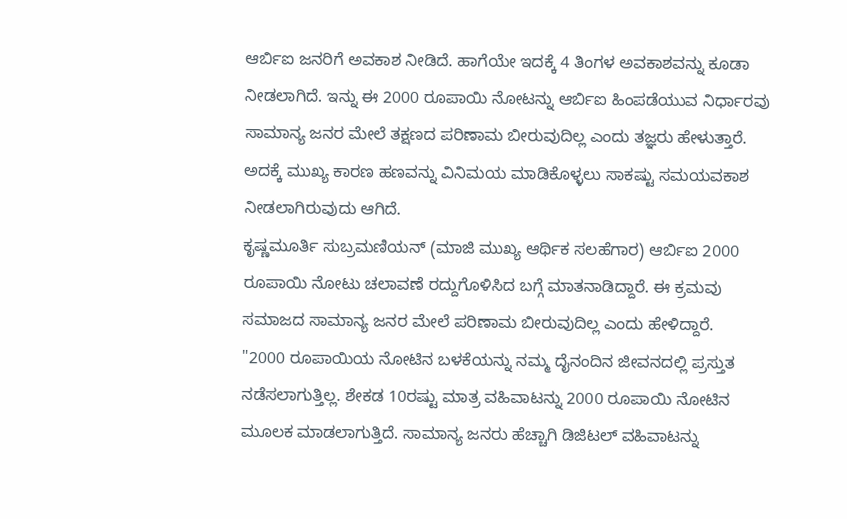ಆರ್ಬಿಐ ಜನರಿಗೆ ಅವಕಾಶ ನೀಡಿದೆ. ಹಾಗೆಯೇ ಇದಕ್ಕೆ 4 ತಿಂಗಳ ಅವಕಾಶವನ್ನು ಕೂಡಾ ನೀಡಲಾಗಿದೆ. ಇನ್ನು ಈ 2000 ರೂಪಾಯಿ ನೋಟನ್ನು ಆರ್ಬಿಐ ಹಿಂಪಡೆಯುವ ನಿರ್ಧಾರವು ಸಾಮಾನ್ಯ ಜನರ ಮೇಲೆ ತಕ್ಷಣದ ಪರಿಣಾಮ ಬೀರುವುದಿಲ್ಲ ಎಂದು ತಜ್ಞರು ಹೇಳುತ್ತಾರೆ. ಅದಕ್ಕೆ ಮುಖ್ಯ ಕಾರಣ ಹಣವನ್ನು ವಿನಿಮಯ ಮಾಡಿಕೊಳ್ಳಲು ಸಾಕಷ್ಟು ಸಮಯವಕಾಶ ನೀಡಲಾಗಿರುವುದು ಆಗಿದೆ.
ಕೃಷ್ಣಮೂರ್ತಿ ಸುಬ್ರಮಣಿಯನ್ (ಮಾಜಿ ಮುಖ್ಯ ಆರ್ಥಿಕ ಸಲಹೆಗಾರ) ಆರ್ಬಿಐ 2000 ರೂಪಾಯಿ ನೋಟು ಚಲಾವಣೆ ರದ್ದುಗೊಳಿಸಿದ ಬಗ್ಗೆ ಮಾತನಾಡಿದ್ದಾರೆ. ಈ ಕ್ರಮವು ಸಮಾಜದ ಸಾಮಾನ್ಯ ಜನರ ಮೇಲೆ ಪರಿಣಾಮ ಬೀರುವುದಿಲ್ಲ ಎಂದು ಹೇಳಿದ್ದಾರೆ.
"2000 ರೂಪಾಯಿಯ ನೋಟಿನ ಬಳಕೆಯನ್ನು ನಮ್ಮ ದೈನಂದಿನ ಜೀವನದಲ್ಲಿ ಪ್ರಸ್ತುತ ನಡೆಸಲಾಗುತ್ತಿಲ್ಲ. ಶೇಕಡ 10ರಷ್ಟು ಮಾತ್ರ ವಹಿವಾಟನ್ನು 2000 ರೂಪಾಯಿ ನೋಟಿನ ಮೂಲಕ ಮಾಡಲಾಗುತ್ತಿದೆ. ಸಾಮಾನ್ಯ ಜನರು ಹೆಚ್ಚಾಗಿ ಡಿಜಿಟಲ್ ವಹಿವಾಟನ್ನು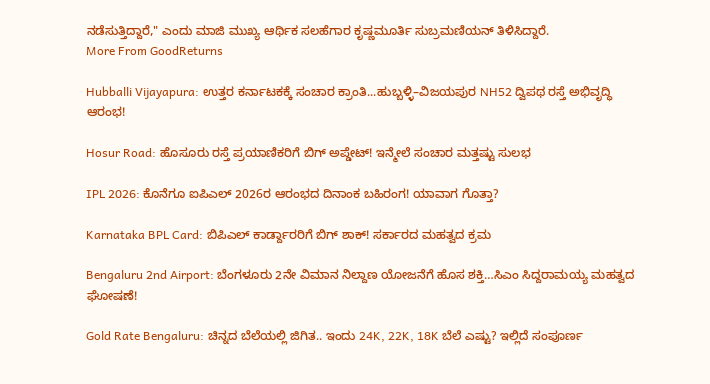ನಡೆಸುತ್ತಿದ್ದಾರೆ," ಎಂದು ಮಾಜಿ ಮುಖ್ಯ ಆರ್ಥಿಕ ಸಲಹೆಗಾರ ಕೃಷ್ಣಮೂರ್ತಿ ಸುಬ್ರಮಣಿಯನ್ ತಿಳಿಸಿದ್ದಾರೆ.
More From GoodReturns

Hubballi Vijayapura: ಉತ್ತರ ಕರ್ನಾಟಕಕ್ಕೆ ಸಂಚಾರ ಕ್ರಾಂತಿ...ಹುಬ್ಬಳ್ಳಿ–ವಿಜಯಪುರ NH52 ದ್ವಿಪಥ ರಸ್ತೆ ಅಭಿವೃದ್ಧಿ ಆರಂಭ!

Hosur Road: ಹೊಸೂರು ರಸ್ತೆ ಪ್ರಯಾಣಿಕರಿಗೆ ಬಿಗ್ ಅಪ್ಡೇಟ್! ಇನ್ಮೇಲೆ ಸಂಚಾರ ಮತ್ತಷ್ಟು ಸುಲಭ

IPL 2026: ಕೊನೆಗೂ ಐಪಿಎಲ್ 2026ರ ಆರಂಭದ ದಿನಾಂಕ ಬಹಿರಂಗ! ಯಾವಾಗ ಗೊತ್ತಾ?

Karnataka BPL Card: ಬಿಪಿಎಲ್ ಕಾರ್ಡ್ದಾರರಿಗೆ ಬಿಗ್ ಶಾಕ್! ಸರ್ಕಾರದ ಮಹತ್ವದ ಕ್ರಮ

Bengaluru 2nd Airport: ಬೆಂಗಳೂರು 2ನೇ ವಿಮಾನ ನಿಲ್ದಾಣ ಯೋಜನೆಗೆ ಹೊಸ ಶಕ್ತಿ…ಸಿಎಂ ಸಿದ್ದರಾಮಯ್ಯ ಮಹತ್ವದ ಘೋಷಣೆ!

Gold Rate Bengaluru: ಚಿನ್ನದ ಬೆಲೆಯಲ್ಲಿ ಜಿಗಿತ.. ಇಂದು 24K, 22K, 18K ಬೆಲೆ ಎಷ್ಟು? ಇಲ್ಲಿದೆ ಸಂಪೂರ್ಣ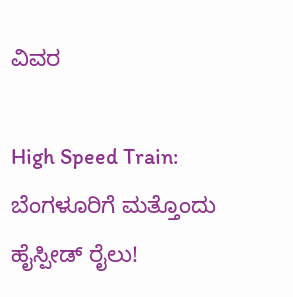ವಿವರ

High Speed Train: ಬೆಂಗಳೂರಿಗೆ ಮತ್ತೊಂದು ಹೈಸ್ಪೀಡ್ ರೈಲು!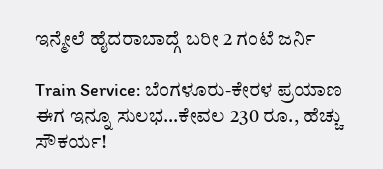ಇನ್ಮೇಲೆ ಹೈದರಾಬಾದ್ಗೆ ಬರೀ 2 ಗಂಟೆ ಜರ್ನಿ

Train Service: ಬೆಂಗಳೂರು-ಕೇರಳ ಪ್ರಯಾಣ ಈಗ ಇನ್ನೂ ಸುಲಭ…ಕೇವಲ 230 ರೂ., ಹೆಚ್ಚು ಸೌಕರ್ಯ!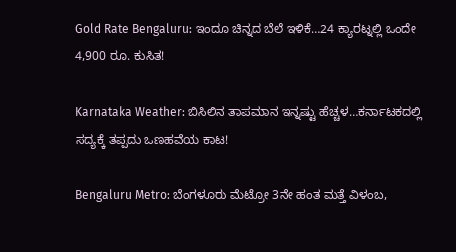Gold Rate Bengaluru: ಇಂದೂ ಚಿನ್ನದ ಬೆಲೆ ಇಳಿಕೆ…24 ಕ್ಯಾರಟ್ನಲ್ಲಿ ಒಂದೇ 4,900 ರೂ. ಕುಸಿತ!

Karnataka Weather: ಬಿಸಿಲಿನ ತಾಪಮಾನ ಇನ್ನಷ್ಟು ಹೆಚ್ಚಳ…ಕರ್ನಾಟಕದಲ್ಲಿ ಸದ್ಯಕ್ಕೆ ತಪ್ಪದು ಒಣಹವೆಯ ಕಾಟ!

Bengaluru Metro: ಬೆಂಗಳೂರು ಮೆಟ್ರೋ 3ನೇ ಹಂತ ಮತ್ತೆ ವಿಳಂಬ,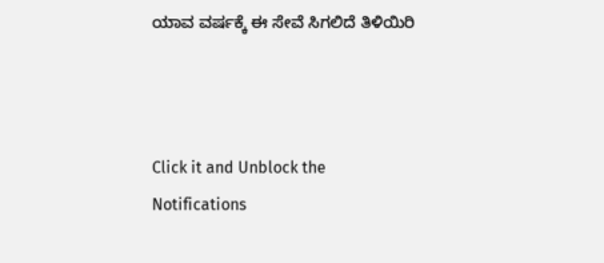ಯಾವ ವರ್ಷಕ್ಕೆ ಈ ಸೇವೆ ಸಿಗಲಿದೆ ತಿಳಿಯಿರಿ



Click it and Unblock the Notifications